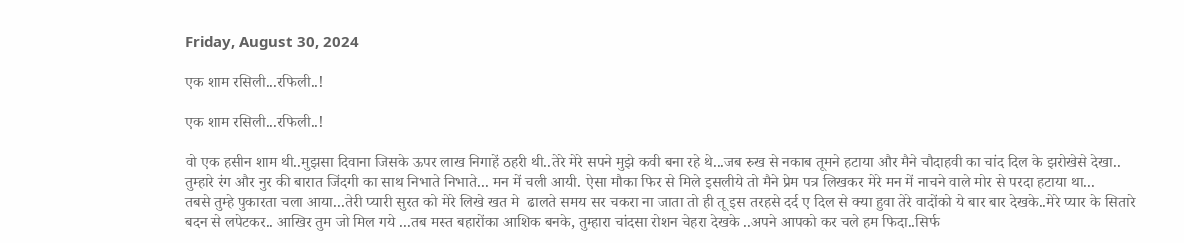Friday, August 30, 2024

एक शाम रसिली...रफिली..!

एक शाम रसिली...रफिली..!

वो एक हसीन शाम थी..मुझसा दिवाना जिसके ऊपर लाख निगाहें ठहरी थी..तेरे मेरे सपने मुझे कवी बना रहे थे...जब रुख से नकाब तूमने हटाया और मैने चौदाहवी का चांद दिल के झरोखेसे देखा.. तुम्हारे रंग और नुर की बारात जिंदगी का साथ निभाते निभाते... मन में चली आयी. ऐसा मौका फिर से मिले इसलीये तो मैने प्रेम पत्र लिखकर मेरे मन में नाचने वाले मोर से परदा हटाया था...
तबसे तुम्हे पुकारता चला आया...तेरी प्यारी सुरत को मेरे लिखे खत मे  ढालते समय सर चकरा ना जाता तो ही तू इस तरहसे दर्द ए दिल से क्या हुवा तेरे वादोंको ये बार बार देखके..मेरे प्यार के सितारे बदन से लपेटकर.. आखिर तुम जो मिल गये ...तब मस्त बहारोंका आशिक बनके, तुम्हारा चांदसा रोशन चेहरा देखके ..अपने आपको कर चले हम फिदा..सिर्फ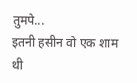तुमपे...
इतनी हसीन वो एक शाम थी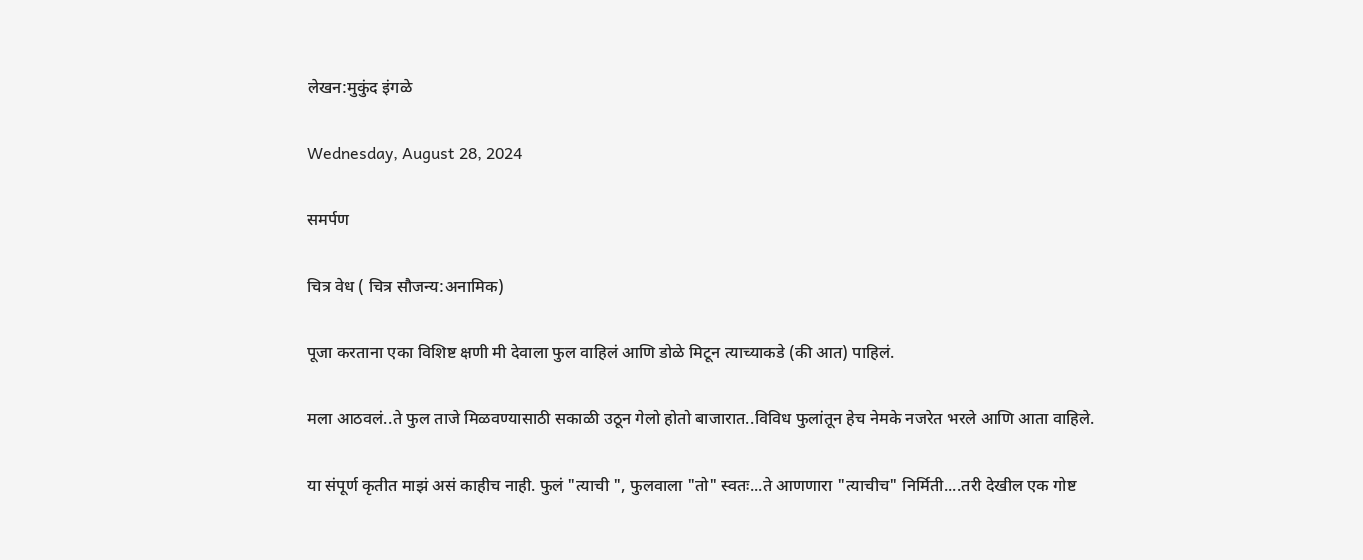लेखन:मुकुंद इंगळे

Wednesday, August 28, 2024

समर्पण

चित्र वेध ( चित्र सौजन्य:अनामिक)

पूजा करताना एका विशिष्ट क्षणी मी देवाला फुल वाहिलं आणि डोळे मिटून त्याच्याकडे (की आत) पाहिलं.

मला आठवलं..ते फुल ताजे मिळवण्यासाठी सकाळी उठून गेलो होतो बाजारात..विविध फुलांतून हेच नेमके नजरेत भरले आणि आता वाहिले.

या संपूर्ण कृतीत माझं असं काहीच नाही. फुलं "त्याची ", फुलवाला "तो" स्वतः...ते आणणारा "त्याचीच" निर्मिती....तरी देखील एक गोष्ट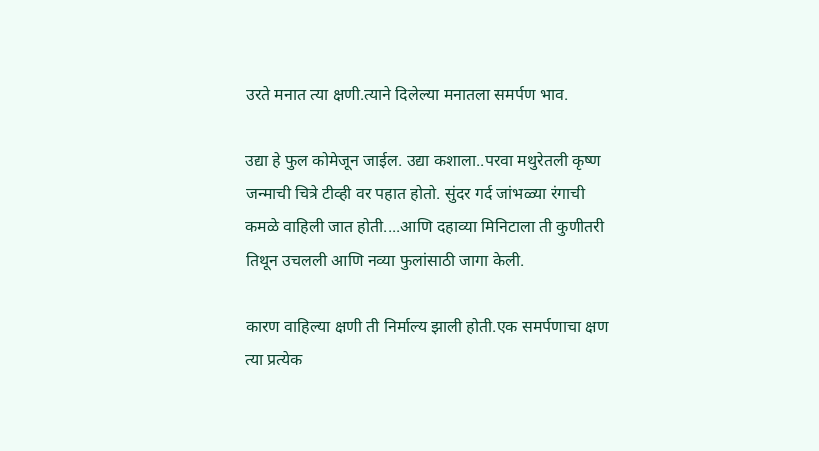उरते मनात त्या क्षणी.त्याने दिलेल्या मनातला समर्पण भाव.

उद्या हे फुल कोमेजून जाईल. उद्या कशाला..परवा मथुरेतली कृष्ण जन्माची चित्रे टीव्ही वर पहात होतो. सुंदर गर्द जांभळ्या रंगाची कमळे वाहिली जात होती....आणि दहाव्या मिनिटाला ती कुणीतरी तिथून उचलली आणि नव्या फुलांसाठी जागा केली.

कारण वाहिल्या क्षणी ती निर्माल्य झाली होती.एक समर्पणाचा क्षण त्या प्रत्येक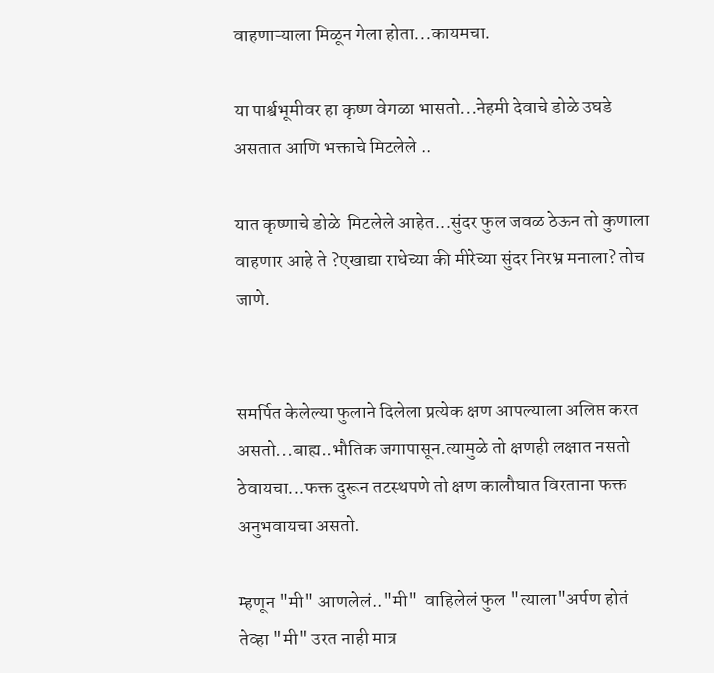वाहणाऱ्याला मिळून गेला होता...कायमचा.

या पार्श्वभूमीवर हा कृष्ण वेगळा भासतो...नेहमी देवाचे डोळे उघडे असतात आणि भक्ताचे मिटलेले ..

यात कृष्णाचे डोळे  मिटलेले आहेत...सुंदर फुल जवळ ठेऊन तो कुणाला वाहणार आहे ते ?एखाद्या राधेच्या की मीरेच्या सुंदर निरभ्र मनाला? तोच जाणे.


समर्पित केलेल्या फुलाने दिलेला प्रत्येक क्षण आपल्याला अलिप्त करत असतो...बाह्य..भौतिक जगापासून.त्यामुळे तो क्षणही लक्षात नसतो ठेवायचा...फक्त दुरून तटस्थपणे तो क्षण कालौघात विरताना फक्त अनुभवायचा असतो.

म्हणून "मी" आणलेलं.."मी"  वाहिलेलं फुल "त्याला"अर्पण होतं तेव्हा "मी" उरत नाही मात्र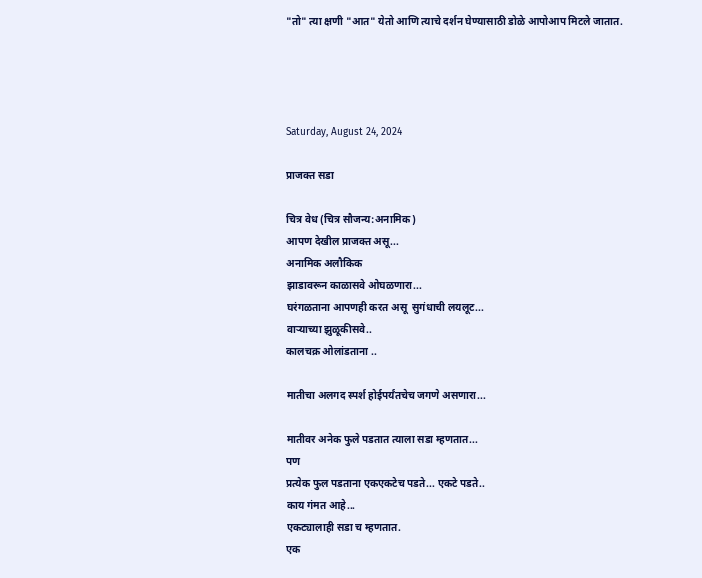"तो" त्या क्षणी "आत" येतो आणि त्याचे दर्शन घेण्यासाठी डोळे आपोआप मिटले जातात.




Saturday, August 24, 2024

प्राजक्त सडा

चित्र वेध (चित्र सौजन्य:अनामिक)
आपण देखील प्राजक्त असू...
अनामिक अलौकिक
झाडावरून काळासवे ओघळणारा...
घरंगळताना आपणही करत असू  सुगंधाची लयलूट...
वाऱ्याच्या झुळूकीसवे..
कालचक्र ओलांडताना ..

मातीचा अलगद स्पर्श होईपर्यंतचेच जगणे असणारा...

मातीवर अनेक फुले पडतात त्याला सडा म्हणतात...
पण
प्रत्येक फुल पडताना एकएकटेच पडते... एकटे पडते..
काय गंमत आहे...
एकट्यालाही सडा च म्हणतात.
एक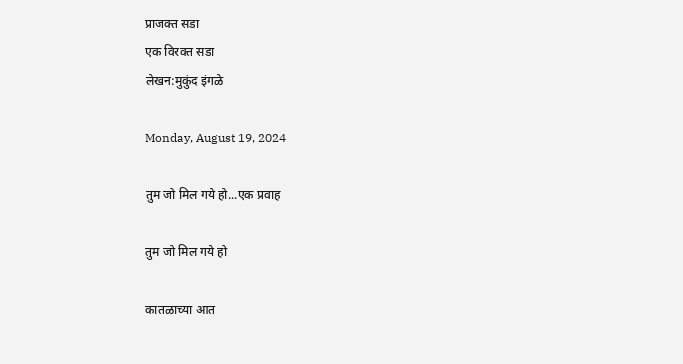प्राजक्त सडा
एक विरक्त सडा
लेखन:मुकुंद इंगळे

Monday, August 19, 2024

तुम जो मिल गये हो...एक प्रवाह

तुम जो मिल गये हो

कातळाच्या आत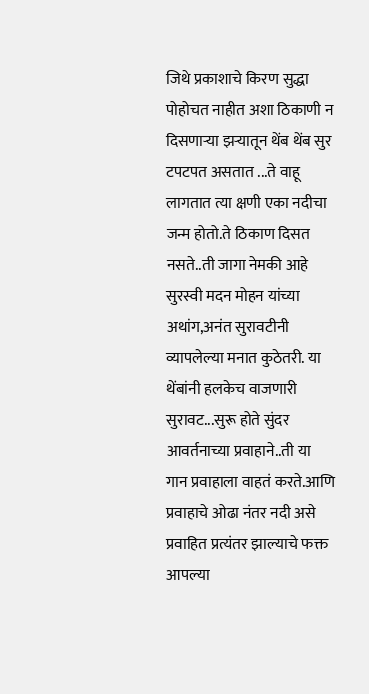जिथे प्रकाशाचे किरण सुद्धा पोहोचत नाहीत अशा ठिकाणी न दिसणाऱ्या झऱ्यातून थेंब थेंब सुर टपटपत असतात ...ते वाहू लागतात त्या क्षणी एका नदीचा जन्म होतो.ते ठिकाण दिसत नसते..ती जागा नेमकी आहे सुरस्वी मदन मोहन यांच्या अथांग,अनंत सुरावटीनी व्यापलेल्या मनात कुठेतरी. या थेंबांनी हलकेच वाजणारी सुरावट...सुरू होते सुंदर आवर्तनाच्या प्रवाहाने..ती या गान प्रवाहाला वाहतं करते.आणि प्रवाहाचे ओढा नंतर नदी असे प्रवाहित प्रत्यंतर झाल्याचे फक्त आपल्या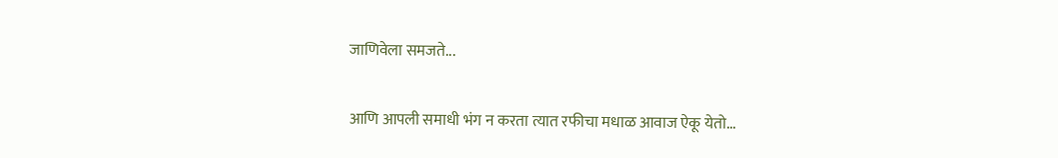जाणिवेला समजते...

आणि आपली समाधी भंग न करता त्यात रफीचा मधाळ आवाज ऐकू येतो...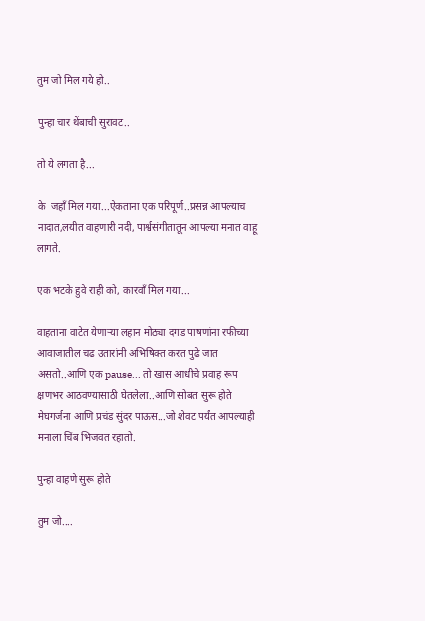तुम जो मिल गये हो..

पुन्हा चार थेंबाची सुरावट..

तो ये लगता है...

के  जहाँ मिल गया...ऐकताना एक परिपूर्ण..प्रसन्न आपल्याच नादात,लयीत वाहणारी नदी, पार्श्वसंगीतातून आपल्या मनात वाहू लागते.

एक भटके हुवे राही को, कारवाँ मिल गया...

वाहताना वाटेत येणाऱ्या लहान मोठ्या दगड पाषणांना रफीच्या आवाजातील चढ उतारांनी अभिषिक्त करत पुढे जात असतो..आणि एक pause... तो खास आधीचे प्रवाह रूप क्षणभर आठवण्यासाठी घेतलेला..आणि सोबत सुरू होते मेघगर्जना आणि प्रचंड सुंदर पाऊस...जो शेवट पर्यंत आपल्याही मनाला चिंब भिजवत रहातो.

पुन्हा वाहणे सुरू होते

तुम जो....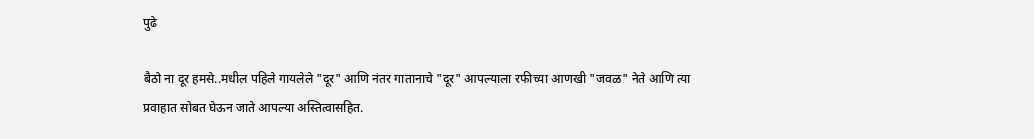पुढे

बैठो ना दूर हमसे..मधील पहिले गायलेले "दूर" आणि नंतर गातानाचे "दूर" आपल्याला रफीच्या आणखी "जवळ" नेते आणि त्या प्रवाहात सोबत घेऊन जाते आपल्या अस्तित्वासहित.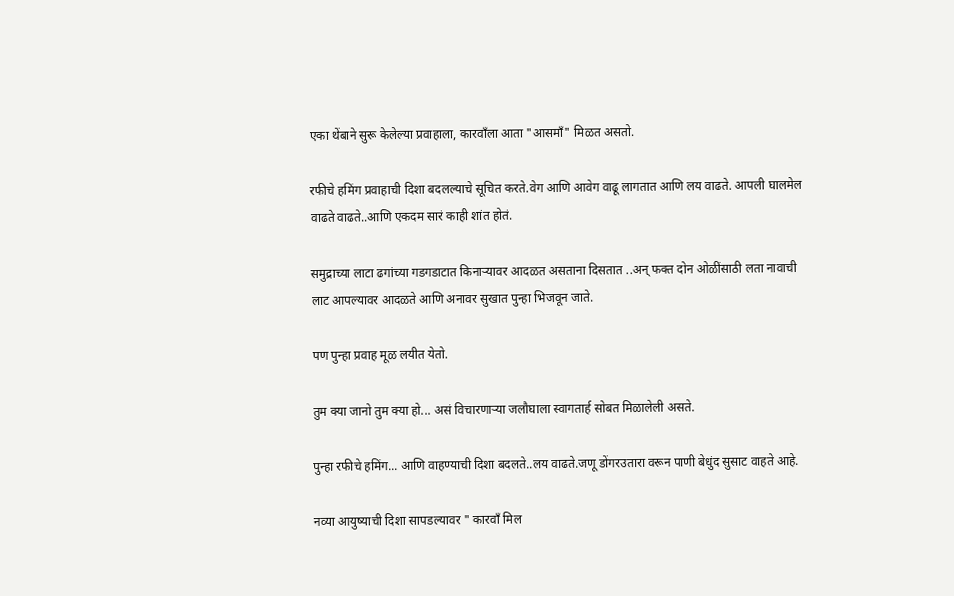एका थेंबाने सुरू केलेल्या प्रवाहाला, कारवाँला आता "आसमाँ" मिळत असतो.

रफीचे हमिंग प्रवाहाची दिशा बदलल्याचे सूचित करते.वेग आणि आवेग वाढू लागतात आणि लय वाढते. आपली घालमेल वाढते वाढते..आणि एकदम सारं काही शांत होतं.

समुद्राच्या लाटा ढगांच्या गडगडाटात किनाऱ्यावर आदळत असताना दिसतात ..अन् फक्त दोन ओळींसाठी लता नावाची लाट आपल्यावर आदळते आणि अनावर सुखात पुन्हा भिजवून जाते.

पण पुन्हा प्रवाह मूळ लयीत येतो.

तुम क्या जानो तुम क्या हो... असं विचारणाऱ्या जलौघाला स्वागतार्ह सोबत मिळालेली असते.

पुन्हा रफीचे हमिंग... आणि वाहण्याची दिशा बदलते..लय वाढते.जणू डोंगरउतारा वरून पाणी बेधुंद सुसाट वाहते आहे.

नव्या आयुष्याची दिशा सापडल्यावर " कारवाँ मिल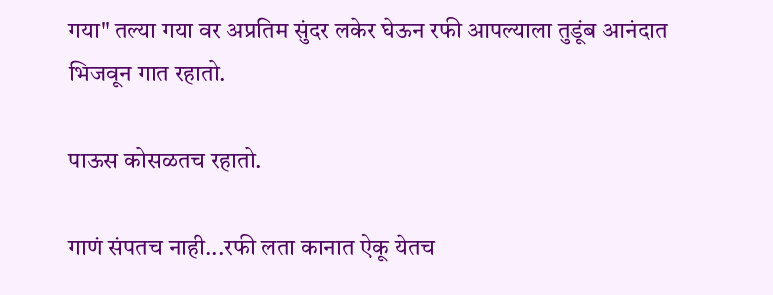गया" तल्या गया वर अप्रतिम सुंदर लकेर घेऊन रफी आपल्याला तुडूंब आनंदात भिजवून गात रहातो.

पाऊस कोसळतच रहातो.

गाणं संपतच नाही...रफी लता कानात ऐकू येतच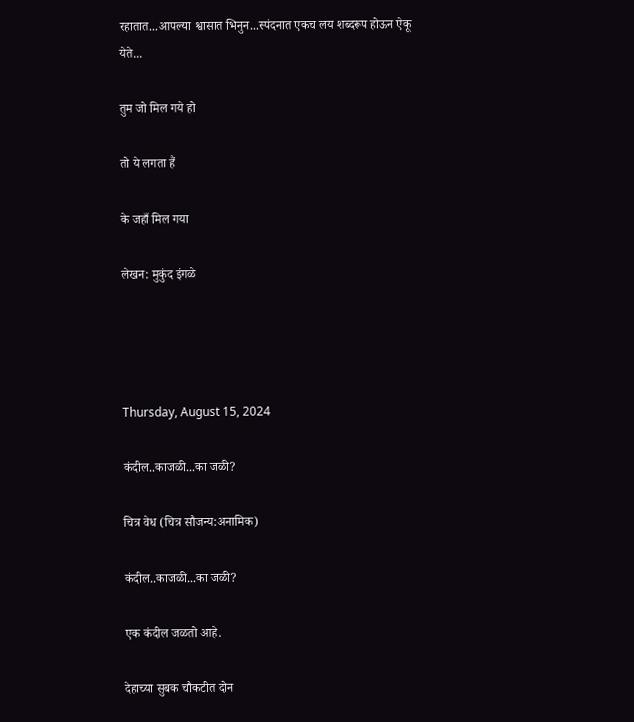रहातात...आपल्या श्वासात भिनुन...स्पंदनात एकच लय शब्दरूप होऊन ऐकू येते...

तुम जो मिल गये हो

तो ये लगता हैं

के जहाँ मिल गया

लेखन: मुकुंद इंगळे




Thursday, August 15, 2024

कंदील..काजळी...का जळी?

चित्र वेध (चित्र सौजन्य:अनामिक)

कंदील..काजळी...का जळी?

एक कंदील जळतो आहे.

देहाच्या सुबक चौकटीत दोन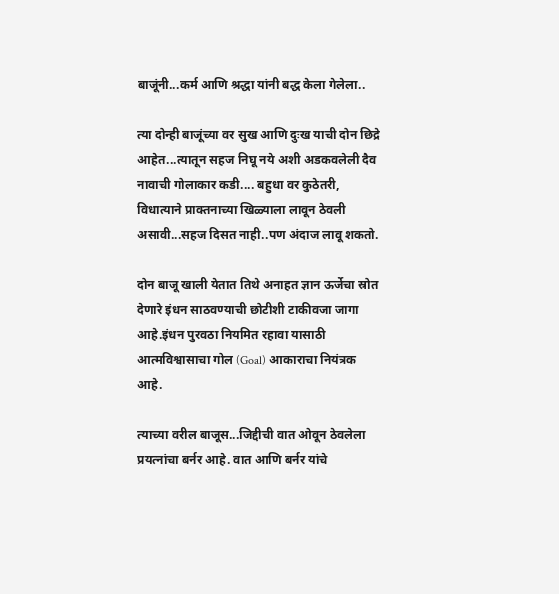बाजूंनी...कर्म आणि श्रद्धा यांनी बद्ध केला गेलेला..

त्या दोन्ही बाजूंच्या वर सुख आणि दुःख याची दोन छिद्रे आहेत...त्यातून सहज निघू नये अशी अडकवलेली दैव नावाची गोलाकार कडी.... बहुधा वर कुठेतरी, विधात्याने प्राक्तनाच्या खिळ्याला लावून ठेवली असावी...सहज दिसत नाही..पण अंदाज लावू शकतो.

दोन बाजू खाली येतात तिथे अनाहत ज्ञान ऊर्जेचा स्रोत देणारे इंधन साठवण्याची छोटीशी टाकीवजा जागा आहे.इंधन पुरवठा नियमित रहावा यासाठी आत्मविश्वासाचा गोल (Goal) आकाराचा नियंत्रक आहे.

त्याच्या वरील बाजूस...जिद्दीची वात ओवून ठेवलेला प्रयत्नांचा बर्नर आहे. वात आणि बर्नर यांचे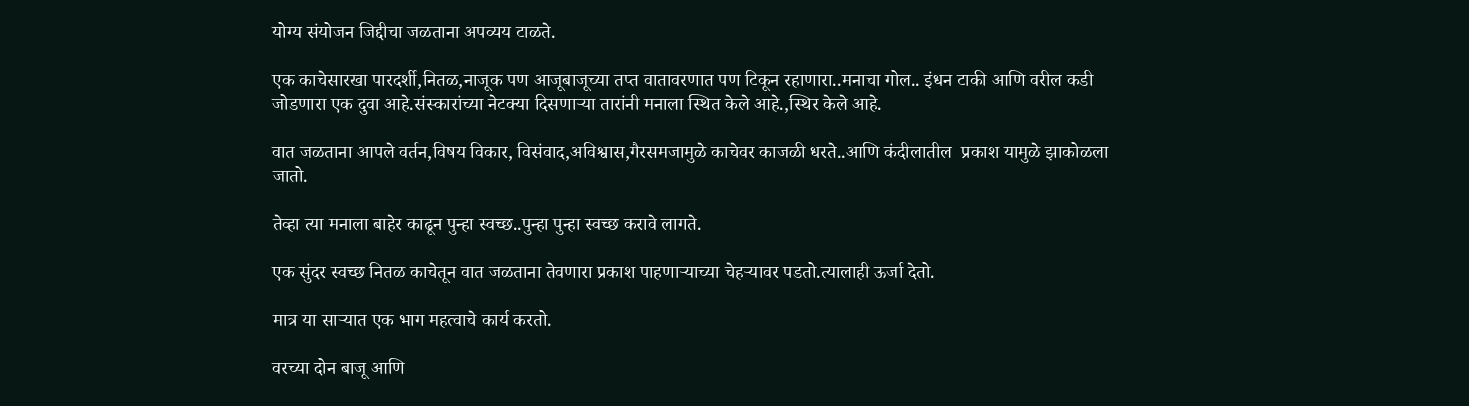योग्य संयोजन जिद्दीचा जळताना अपव्यय टाळते.

एक काचेसारखा पारदर्शी,नितळ,नाजूक पण आजूबाजूच्या तप्त वातावरणात पण टिकून रहाणारा..मनाचा गोल.. इंधन टाकी आणि वरील कडी जोडणारा एक दुवा आहे.संस्कारांच्या नेटक्या दिसणाऱ्या तारांनी मनाला स्थित केले आहे.,स्थिर केले आहे.

वात जळताना आपले वर्तन,विषय विकार, विसंवाद,अविश्वास,गैरसमजामुळे काचेवर काजळी धरते..आणि कंदीलातील  प्रकाश यामुळे झाकोळला जातो.

तेव्हा त्या मनाला बाहेर काढून पुन्हा स्वच्छ..पुन्हा पुन्हा स्वच्छ करावे लागते.

एक सुंदर स्वच्छ नितळ काचेतून वात जळताना तेवणारा प्रकाश पाहणाऱ्याच्या चेहऱ्यावर पडतो.त्यालाही ऊर्जा देतो.

मात्र या साऱ्यात एक भाग महत्वाचे कार्य करतो.

वरच्या दोन बाजू आणि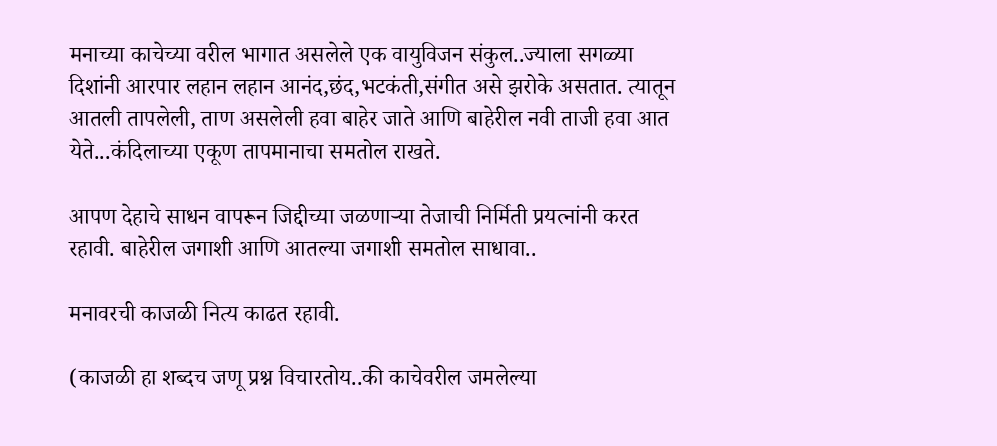मनाच्या काचेच्या वरील भागात असलेले एक वायुविजन संकुल..ज्याला सगळ्या दिशांनी आरपार लहान लहान आनंद,छंद,भटकंती,संगीत असे झरोके असतात. त्यातून आतली तापलेली, ताण असलेली हवा बाहेर जाते आणि बाहेरील नवी ताजी हवा आत येते...कंदिलाच्या एकूण तापमानाचा समतोल राखते.

आपण देहाचे साधन वापरून जिद्दीच्या जळणाऱ्या तेजाची निर्मिती प्रयत्नांनी करत रहावी. बाहेरील जगाशी आणि आतल्या जगाशी समतोल साधावा..

मनावरची काजळी नित्य काढत रहावी.

(काजळी हा शब्दच जणू प्रश्न विचारतोय..की काचेवरील जमलेल्या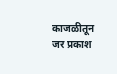काजळीतून जर प्रकाश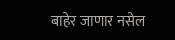बाहेर जाणार नसेल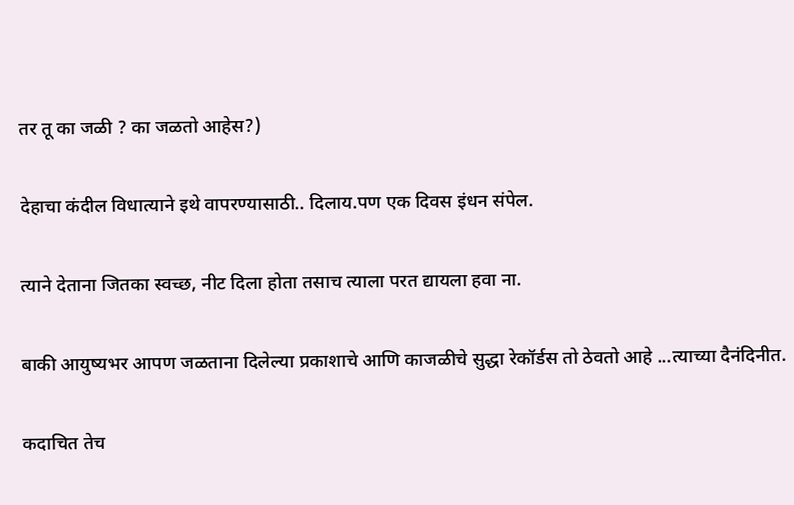तर तू का जळी ? का जळतो आहेस?)

देहाचा कंदील विधात्याने इथे वापरण्यासाठी.. दिलाय.पण एक दिवस इंधन संपेल.

त्याने देताना जितका स्वच्छ, नीट दिला होता तसाच त्याला परत द्यायला हवा ना.

बाकी आयुष्यभर आपण जळताना दिलेल्या प्रकाशाचे आणि काजळीचे सुद्धा रेकॉर्डस तो ठेवतो आहे ...त्याच्या दैनंदिनीत.

कदाचित तेच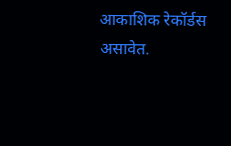आकाशिक रेकॉर्डस असावेत.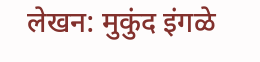लेखन: मुकुंद इंगळे